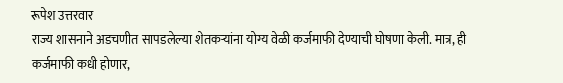रूपेश उत्तरवार
राज्य शासनाने अडचणीत सापडलेल्या शेतकऱ्यांना योग्य वेळी कर्जमाफी देण्याची घोषणा केली. मात्र, ही कर्जमाफी कधी होणार,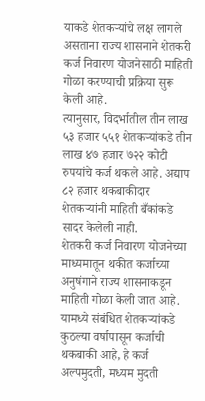याकडे शेतकऱ्यांचे लक्ष लागले असताना राज्य शासनाने शेतकरी कर्ज निवारण योजनेसाठी माहिती गोळा करण्याची प्रक्रिया सुरू केली आहे.
त्यानुसार, विदर्भातील तीन लाख ५३ हजार ५५१ शेतकऱ्यांकडे तीन लाख ४७ हजार ७२२ कोटी रुपयांचे कर्ज थकले आहे. अद्याप ८२ हजार थकबाकीदार शेतकऱ्यांनी माहिती बँकांकडे सादर केलेली नाही.
शेतकरी कर्ज निवारण योजनेच्या माध्यमातून थकीत कर्जाच्या अनुषंगाने राज्य शासनाकडून माहिती गोळा केली जात आहे. यामध्ये संबंधित शेतकऱ्यांकडे कुठल्या वर्षापासून कर्जाची थकबाकी आहे, हे कर्ज अल्पमुदती, मध्यम मुदती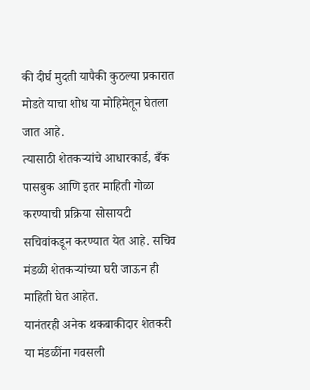की दीर्घ मुदती यापैकी कुठल्या प्रकारात मोडते याचा शोध या मोहिमेतून घेतला जात आहे.
त्यासाठी शेतकऱ्यांचे आधारकार्ड, बँक पासबुक आणि इतर माहिती गोळा करण्याची प्रक्रिया सोसायटी सचिवांकडून करण्यात येत आहे. सचिव मंडळी शेतकऱ्यांच्या घरी जाऊन ही माहिती घेत आहेत.
यानंतरही अनेक थकबाकीदार शेतकरी या मंडळींना गवसली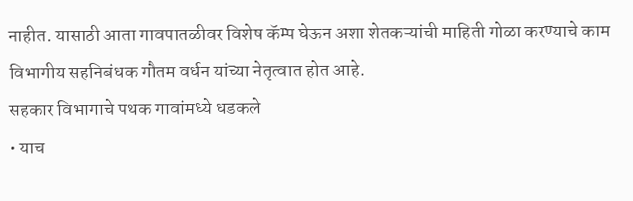नाहीत. यासाठी आता गावपातळीवर विशेष कॅम्प घेऊन अशा शेतकऱ्यांची माहिती गोळा करण्याचे काम विभागीय सहनिबंधक गौतम वर्धन यांच्या नेतृत्वात होत आहे.
सहकार विभागाचे पथक गावांमध्ये धडकले
• याच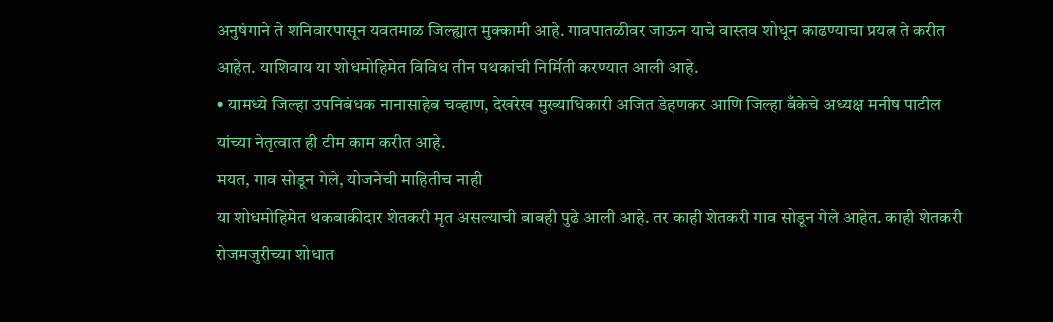अनुषंगाने ते शनिवारपासून यवतमाळ जिल्ह्यात मुक्कामी आहे. गावपातळीवर जाऊन याचे वास्तव शोधून काढण्याचा प्रयत्न ते करीत आहेत. याशिवाय या शोधमोहिमेत विविध तीन पथकांची निर्मिती करण्यात आली आहे.
• यामध्ये जिल्हा उपनिबंधक नानासाहेब चव्हाण, देखरेख मुख्याधिकारी अजित डेहणकर आणि जिल्हा बँकेचे अध्यक्ष मनीष पाटील यांच्या नेतृत्वात ही टीम काम करीत आहे.
मयत, गाव सोडून गेले, योजनेची माहितीच नाही
या शोधमोहिमेत थकबाकीदार शेतकरी मृत असल्याची बाबही पुढे आली आहे. तर काही शेतकरी गाव सोडून गेले आहेत. काही शेतकरी रोजमजुरीच्या शोधात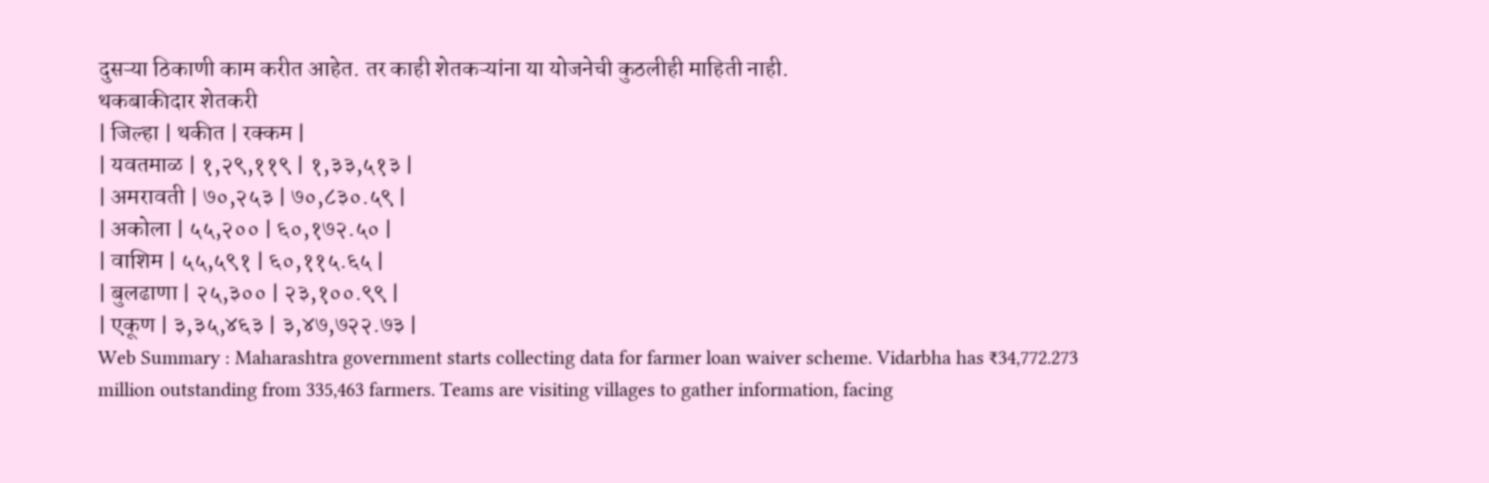दुसऱ्या ठिकाणी काम करीत आहेत. तर काही शेतकऱ्यांना या योजनेची कुठलीही माहिती नाही.
थकबाकीदार शेतकरी
| जिल्हा | थकीत | रक्कम |
| यवतमाळ | १,२९,११९ | १,३३,५१३ |
| अमरावती | ७०,२५३ | ७०,८३०.५९ |
| अकोला | ५५,२०० | ६०,१७२.५० |
| वाशिम | ५५,५९१ | ६०,११५.६५ |
| बुलढाणा | २५,३०० | २३,१००.९९ |
| एकूण | ३,३५,४६३ | ३,४७,७२२.७३ |
Web Summary : Maharashtra government starts collecting data for farmer loan waiver scheme. Vidarbha has ₹34,772.273 million outstanding from 335,463 farmers. Teams are visiting villages to gather information, facing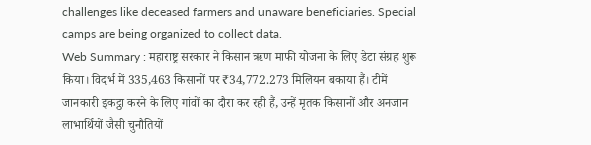challenges like deceased farmers and unaware beneficiaries. Special camps are being organized to collect data.
Web Summary : महाराष्ट्र सरकार ने किसान ऋण माफी योजना के लिए डेटा संग्रह शुरू किया। विदर्भ में 335,463 किसानों पर ₹34,772.273 मिलियन बकाया हैं। टीमें जानकारी इकट्ठा करने के लिए गांवों का दौरा कर रही हैं, उन्हें मृतक किसानों और अनजान लाभार्थियों जैसी चुनौतियों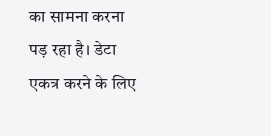का सामना करना पड़ रहा है। डेटा एकत्र करने के लिए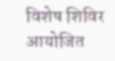विशेष शिविर आयोजित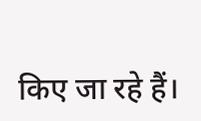किए जा रहे हैं।